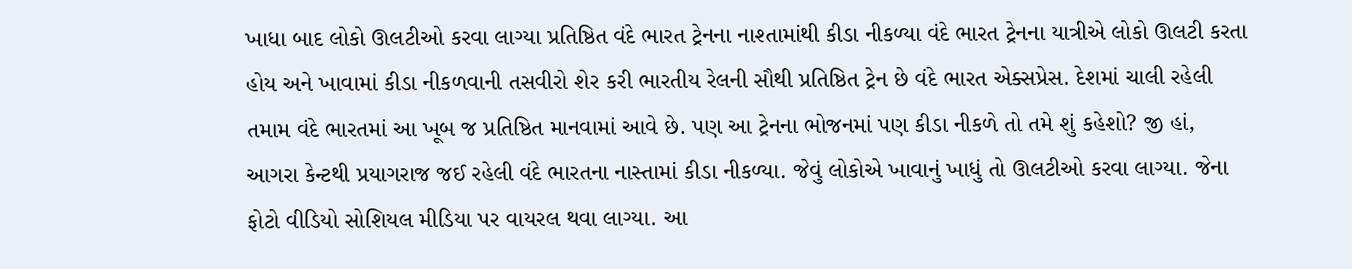ખાધા બાદ લોકો ઊલટીઓ કરવા લાગ્યા પ્રતિષ્ઠિત વંદે ભારત ટ્રેનના નાશ્તામાંથી કીડા નીકળ્યા વંદે ભારત ટ્રેનના યાત્રીએ લોકો ઊલટી કરતા હોય અને ખાવામાં કીડા નીકળવાની તસવીરો શેર કરી ભારતીય રેલની સૌથી પ્રતિષ્ઠિત ટ્રેન છે વંદે ભારત એક્સપ્રેસ. દેશમાં ચાલી રહેલી તમામ વંદે ભારતમાં આ ખૂબ જ પ્રતિષ્ઠિત માનવામાં આવે છે. પણ આ ટ્રેનના ભોજનમાં પણ કીડા નીકળે તો તમે શું કહેશો? જી હાં, આગરા કેન્ટથી પ્રયાગરાજ જઈ રહેલી વંદે ભારતના નાસ્તામાં કીડા નીકળ્યા. જેવું લોકોએ ખાવાનું ખાધું તો ઊલટીઓ કરવા લાગ્યા. જેના ફોટો વીડિયો સોશિયલ મીડિયા પર વાયરલ થવા લાગ્યા. આ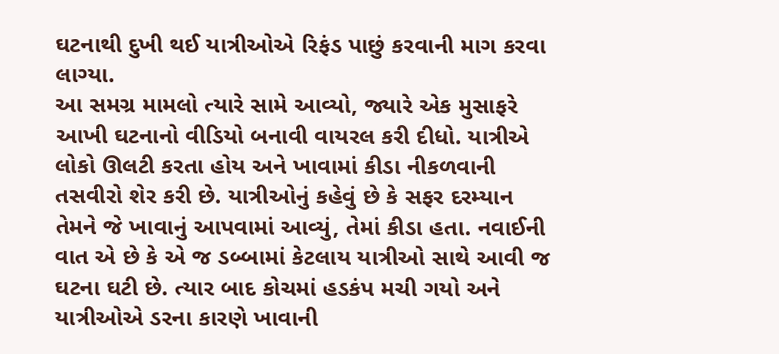ઘટનાથી દુખી થઈ યાત્રીઓએ રિફંડ પાછું કરવાની માગ કરવા લાગ્યા.
આ સમગ્ર મામલો ત્યારે સામે આવ્યો, જ્યારે એક મુસાફરે આખી ઘટનાનો વીડિયો બનાવી વાયરલ કરી દીધો. યાત્રીએ લોકો ઊલટી કરતા હોય અને ખાવામાં કીડા નીકળવાની તસવીરો શેર કરી છે. યાત્રીઓનું કહેવું છે કે સફર દરમ્યાન તેમને જે ખાવાનું આપવામાં આવ્યું, તેમાં કીડા હતા. નવાઈની વાત એ છે કે એ જ ડબ્બામાં કેટલાય યાત્રીઓ સાથે આવી જ ઘટના ઘટી છે. ત્યાર બાદ કોચમાં હડકંપ મચી ગયો અને યાત્રીઓએ ડરના કારણે ખાવાની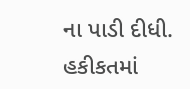ના પાડી દીધી.
હકીકતમાં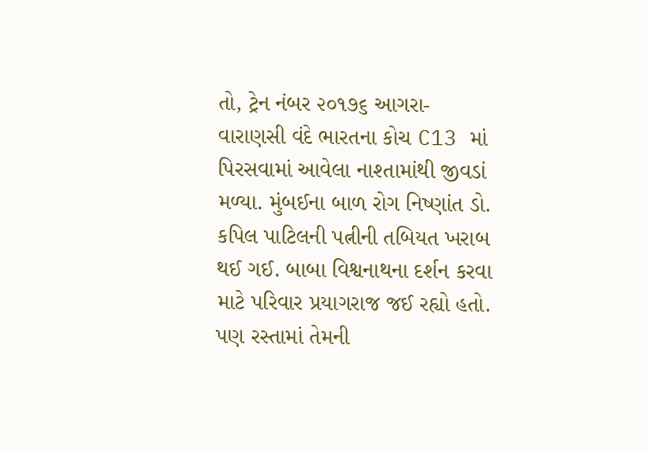તો, ટ્રેન નંબર ૨૦૧૭૬ આગરા-વારાણસી વંદે ભારતના કોચ C13 માં પિરસવામાં આવેલા નાશ્તામાંથી જીવડાં મળ્યા. મુંબઈના બાળ રોગ નિષ્ણાંત ડો. કપિલ પાટિલની પત્નીની તબિયત ખરાબ થઈ ગઈ. બાબા વિશ્વનાથના દર્શન કરવા માટે પરિવાર પ્રયાગરાજ જઈ રહ્યો હતો. પણ રસ્તામાં તેમની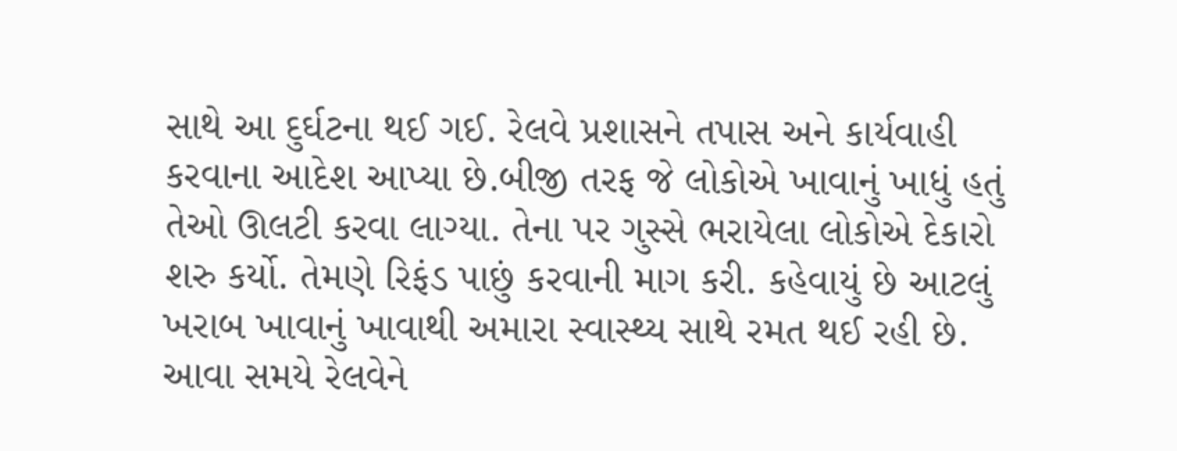સાથે આ દુર્ઘટના થઈ ગઈ. રેલવે પ્રશાસને તપાસ અને કાર્યવાહી કરવાના આદેશ આપ્યા છે.બીજી તરફ જે લોકોએ ખાવાનું ખાધું હતું તેઓ ઊલટી કરવા લાગ્યા. તેના પર ગુસ્સે ભરાયેલા લોકોએ દેકારો શરુ કર્યો. તેમણે રિફંડ પાછું કરવાની માગ કરી. કહેવાયું છે આટલું ખરાબ ખાવાનું ખાવાથી અમારા સ્વાસ્થ્ય સાથે રમત થઈ રહી છે. આવા સમયે રેલવેને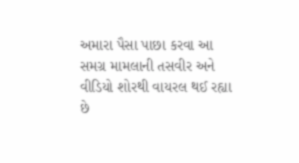અમારા પૈસા પાછા કરવા આ સમગ્ર મામલાની તસવીર અને વીડિયો શોરથી વાયરલ થઈ રહ્યા છે